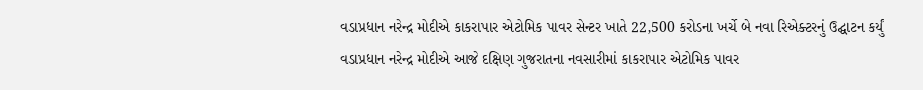વડાપ્રધાન નરેન્દ્ર મોદીએ કાકરાપાર એટોમિક પાવર સેન્ટર ખાતે 22,500 કરોડના ખર્ચે બે નવા રિએક્ટરનું ઉદ્ઘાટન કર્યું
વડાપ્રધાન નરેન્દ્ર મોદીએ આજે દક્ષિણ ગુજરાતના નવસારીમાં કાકરાપાર એટોમિક પાવર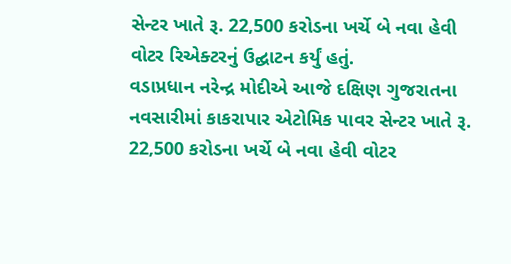સેન્ટર ખાતે રૂ. 22,500 કરોડના ખર્ચે બે નવા હેવી વોટર રિએક્ટરનું ઉદ્ઘાટન કર્યું હતું.
વડાપ્રધાન નરેન્દ્ર મોદીએ આજે દક્ષિણ ગુજરાતના નવસારીમાં કાકરાપાર એટોમિક પાવર સેન્ટર ખાતે રૂ. 22,500 કરોડના ખર્ચે બે નવા હેવી વોટર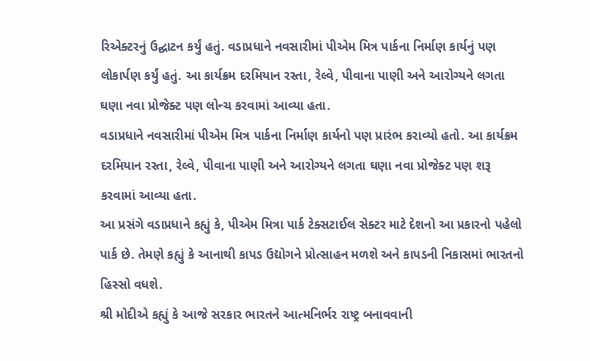રિએક્ટરનું ઉદ્ઘાટન કર્યું હતું. વડાપ્રધાને નવસારીમાં પીએમ મિત્ર પાર્કના નિર્માણ કાર્યનું પણ લોકાર્પણ કર્યું હતું. આ કાર્યક્રમ દરમિયાન રસ્તા, રેલ્વે, પીવાના પાણી અને આરોગ્યને લગતા ઘણા નવા પ્રોજેક્ટ પણ લોન્ચ કરવામાં આવ્યા હતા.
વડાપ્રધાને નવસારીમાં પીએમ મિત્ર પાર્કના નિર્માણ કાર્યનો પણ પ્રારંભ કરાવ્યો હતો. આ કાર્યક્રમ દરમિયાન રસ્તા, રેલ્વે, પીવાના પાણી અને આરોગ્યને લગતા ઘણા નવા પ્રોજેક્ટ પણ શરૂ કરવામાં આવ્યા હતા.
આ પ્રસંગે વડાપ્રધાને કહ્યું કે, પીએમ મિત્રા પાર્ક ટેક્સટાઈલ સેક્ટર માટે દેશનો આ પ્રકારનો પહેલો પાર્ક છે. તેમણે કહ્યું કે આનાથી કાપડ ઉદ્યોગને પ્રોત્સાહન મળશે અને કાપડની નિકાસમાં ભારતનો હિસ્સો વધશે.
શ્રી મોદીએ કહ્યું કે આજે સરકાર ભારતને આત્મનિર્ભર રાષ્ટ્ર બનાવવાની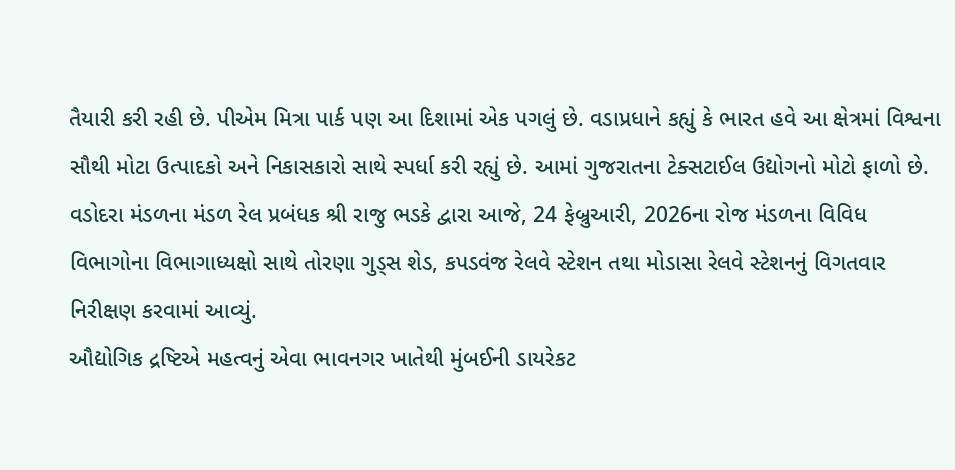તૈયારી કરી રહી છે. પીએમ મિત્રા પાર્ક પણ આ દિશામાં એક પગલું છે. વડાપ્રધાને કહ્યું કે ભારત હવે આ ક્ષેત્રમાં વિશ્વના સૌથી મોટા ઉત્પાદકો અને નિકાસકારો સાથે સ્પર્ધા કરી રહ્યું છે. આમાં ગુજરાતના ટેક્સટાઈલ ઉદ્યોગનો મોટો ફાળો છે.
વડોદરા મંડળના મંડળ રેલ પ્રબંધક શ્રી રાજુ ભડકે દ્વારા આજે, 24 ફેબ્રુઆરી, 2026ના રોજ મંડળના વિવિધ વિભાગોના વિભાગાધ્યક્ષો સાથે તોરણા ગુડ્સ શેડ, કપડવંજ રેલવે સ્ટેશન તથા મોડાસા રેલવે સ્ટેશનનું વિગતવાર નિરીક્ષણ કરવામાં આવ્યું.
ઔદ્યોગિક દ્રષ્ટિએ મહત્વનું એવા ભાવનગર ખાતેથી મુંબઈની ડાયરેકટ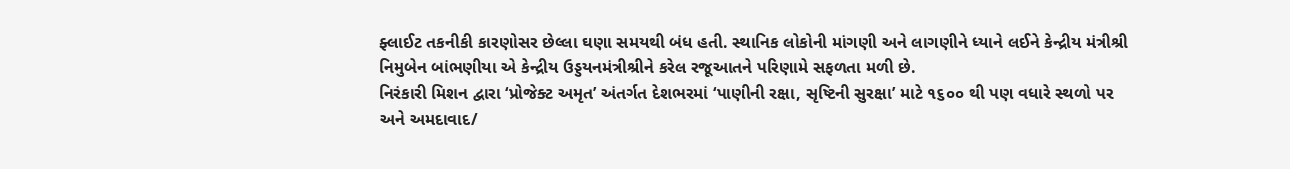ફ્લાઈટ તકનીકી કારણોસર છેલ્લા ઘણા સમયથી બંધ હતી. સ્થાનિક લોકોની માંગણી અને લાગણીને ધ્યાને લઈને કેન્દ્રીય મંત્રીશ્રી નિમુબેન બાંભણીયા એ કેન્દ્રીય ઉડ્ડયનમંત્રીશ્રીને કરેલ રજૂઆતને પરિણામે સફળતા મળી છે.
નિરંકારી મિશન દ્વારા ‘પ્રોજેક્ટ અમૃત’ અંતર્ગત દેશભરમાં ‘પાણીની રક્ષા, સૃષ્ટિની સુરક્ષા’ માટે ૧૬૦૦ થી પણ વધારે સ્થળો પર અને અમદાવાદ/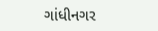ગાંધીનગર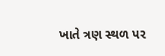ખાતે ત્રણ સ્થળ પર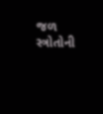જળ સ્ત્રોતોની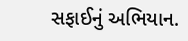સફાઈનું અભિયાન.